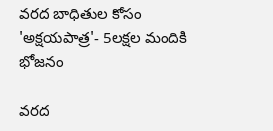వరద బాధితుల కోసం 'అక్షయపాత్ర'- 5లక్షల మందికి భోజనం

వరద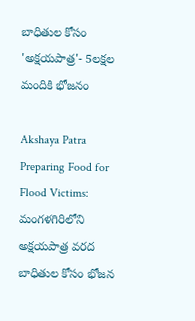బాధితుల కోసం 'అక్షయపాత్ర'- 5లక్షల మందికి భోజనం

Akshaya Patra Preparing Food for Flood Victims: మంగళగిరిలోని అక్షయపాత్ర వరద బాధితుల కోసం భోజన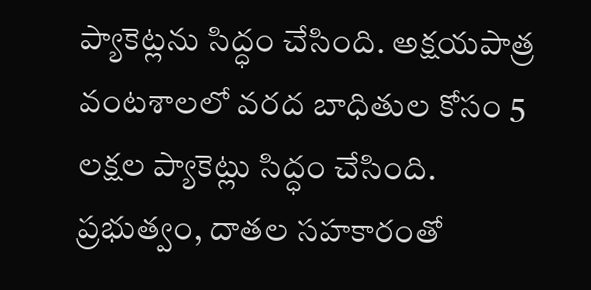ప్యాకెట్లను సిద్ధం చేసింది. అక్షయపాత్ర వంటశాలలో వరద బాధితుల కోసం 5 లక్షల ప్యాకెట్లు సిద్ధం చేసింది. ప్రభుత్వం, దాతల సహకారంతో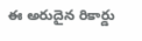ఈ అరుదైన రికార్డు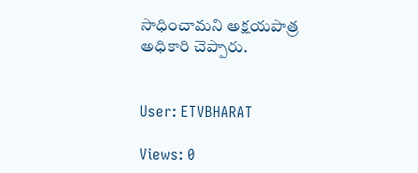సాధించామని అక్షయపాత్ర అధికారి చెప్పారు.


User: ETVBHARAT

Views: 0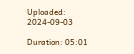Uploaded: 2024-09-03

Duration: 05:01